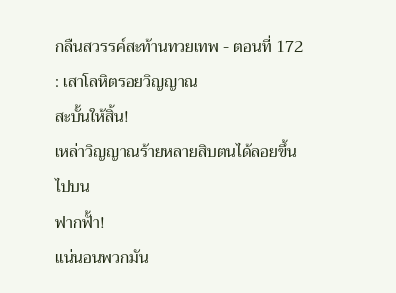กลืนสวรรค์สะท้านทวยเทพ - ตอนที่ 172 : เสาโลหิตรอยวิญญาณ
สะบั้นให้สิ้น!
เหล่าวิญญาณร้ายหลายสิบตนได้ลอยขึ้นไปบน
ฟากฟั้า!
แน่นอนพวกมัน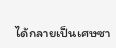ได้กลายเป็นเศษซา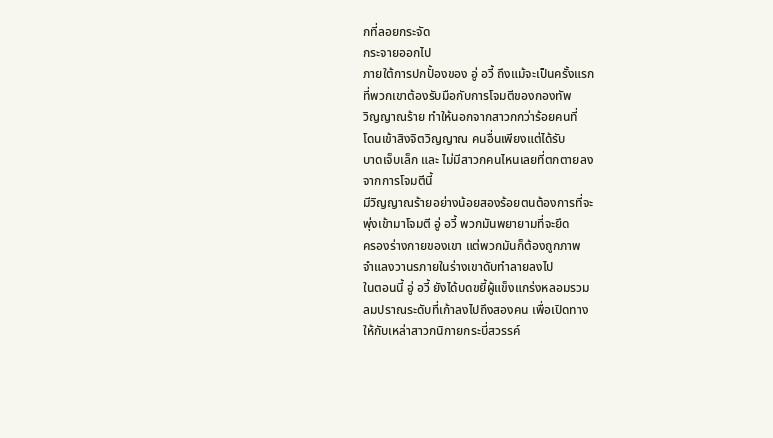กที่ลอยกระจัด
กระจายออกไป
ภายใต้การปกปั้องของ อู่ อวี้ ถึงแม้จะเป็นครั้งแรก
ที่พวกเขาต้องรับมือกับการโจมตีของกองทัพ
วิญญาณร้าย ทำให้นอกจากสาวกกว่าร้อยคนที่
โดนเข้าสิงจิตวิญญาณ คนอื่นเพียงแต่ได้รับ
บาดเจ็บเล็ก และ ไม่มีสาวกคนไหนเลยที่ตกตายลง
จากการโจมตีนี้
มีวิญญาณร้ายอย่างน้อยสองร้อยตนต้องการที่จะ
พุ่งเข้ามาโจมตี อู่ อวี้ พวกมันพยายามที่จะยึด
ครองร่างกายของเขา แต่พวกมันก็ต้องถูกภาพ
จำแลงวานรภายในร่างเขาดับทำลายลงไป
ในตอนนี้ อู่ อวี้ ยังได้บดขยี้ผู้แข็งแกร่งหลอมรวม
ลมปราณระดับที่เก้าลงไปถึงสองคน เพื่อเปิดทาง
ให้กับเหล่าสาวกนิกายกระบี่สวรรค์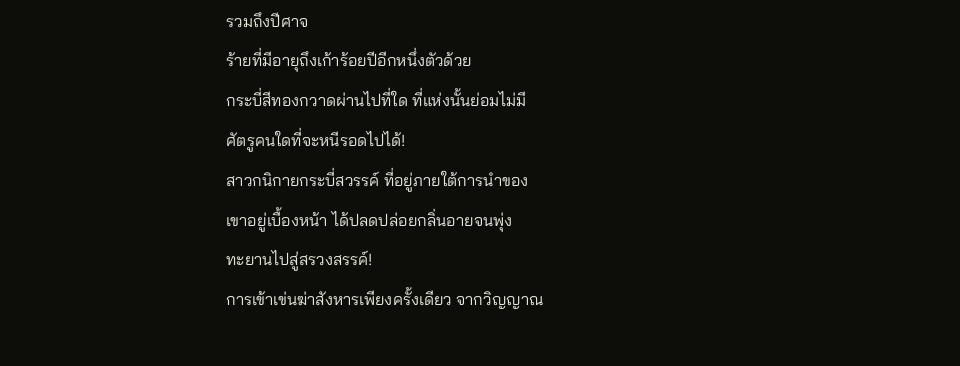รวมถึงปีศาจ
ร้ายที่มีอายุถึงเก้าร้อยปีอีกหนึ่งตัวด้วย
กระบี่สีทองกวาดผ่านไปที่ใด ที่แห่งนั้นย่อมไม่มี
ศัตรูคนใดที่จะหนีรอดไปได้!
สาวกนิกายกระบี่สวรรค์ ที่อยู่ภายใต้การนำของ
เขาอยู่เบื้องหน้า ได้ปลดปล่อยกลิ่นอายจนพุ่ง
ทะยานไปสู่สรวงสรรค์!
การเข้าเข่นฆ่าสังหารเพียงครั้งเดียว จากวิญญาณ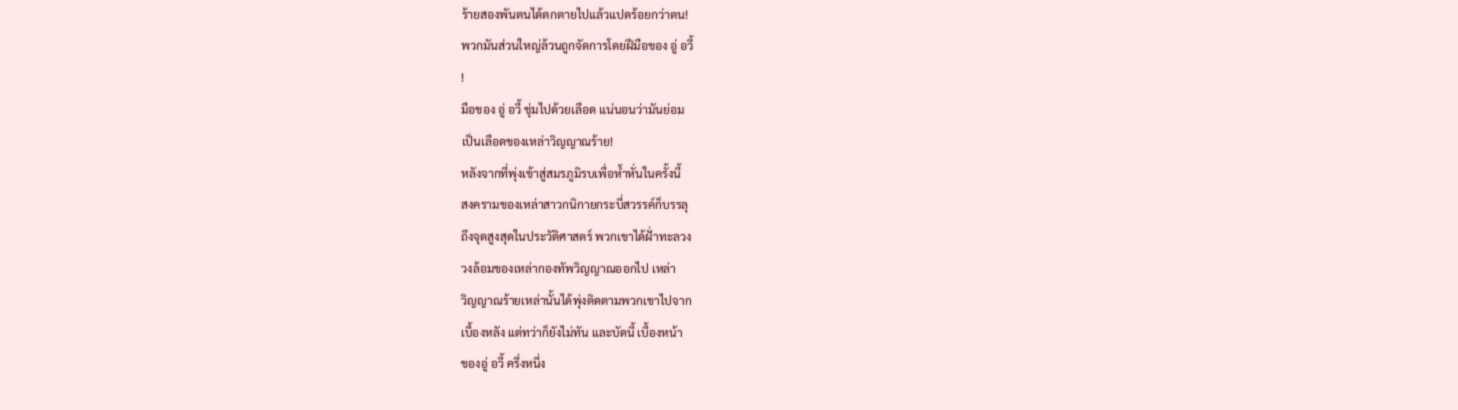ร้ายสองพันตนได้ตกตายไปแล้วแปดร้อยกว่าตน!
พวกมันส่วนใหญ่ล้วนถูกจัดการโดยฝีมือของ อู่ อวี้
!
มือของ อู่ อวี้ ชุ่มไปด้วยเลือด แน่นอนว่ามันย่อม
เป็นเลือดของเหล่าวิญญาณร้าย!
หลังจากที่พุ่งเข้าสู่สมรภูมิรบเพื่อห้ำหั่นในครั้งนี้
สงครามของเหล่าสาวกนิกายกระบี่สวรรค์ก็บรรลุ
ถึงจุดสูงสุดในประวัติศาสตร์ พวกเขาได้ฝั่าทะลวง
วงล้อมของเหล่ากองทัพวิญญาณออกไป เหล่า
วิญญาณร้ายเหล่านั้นได้พุ่งติดตามพวกเขาไปจาก
เบื้องหลัง แต่ทว่าก็ยังไม่ทัน และบัดนี้ เบื้องหน้า
ของอู่ อวี้ ครึ่งหนึ่ง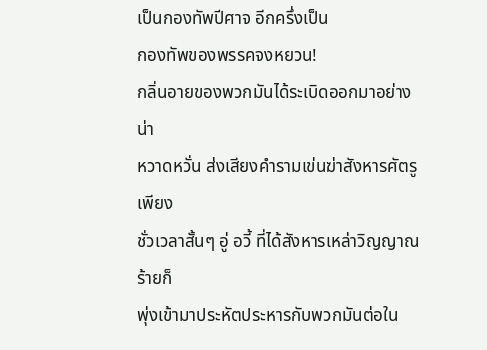เป็นกองทัพปีศาจ อีกครึ่งเป็น
กองทัพของพรรคจงหยวน!
กลิ่นอายของพวกมันได้ระเบิดออกมาอย่างน่า
หวาดหวั่น ส่งเสียงคำรามเข่นฆ่าสังหารศัตรู เพียง
ชั่วเวลาสั้นๆ อู่ อวี้ ที่ได้สังหารเหล่าวิญญาณร้ายก็
พุ่งเข้ามาประหัตประหารกับพวกมันต่อใน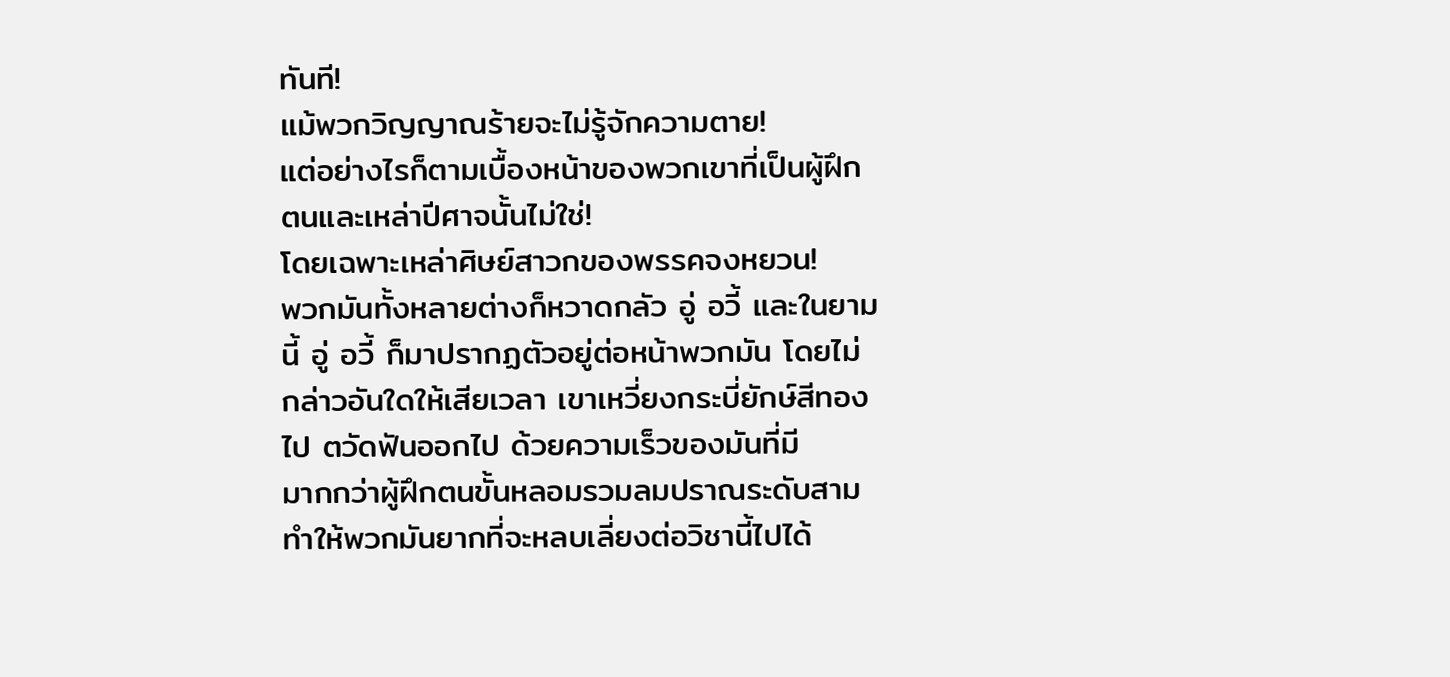ทันที!
แม้พวกวิญญาณร้ายจะไม่รู้จักความตาย!
แต่อย่างไรก็ตามเบื้องหน้าของพวกเขาที่เป็นผู้ฝึก
ตนและเหล่าปีศาจนั้นไม่ใช่!
โดยเฉพาะเหล่าศิษย์สาวกของพรรคจงหยวน!
พวกมันทั้งหลายต่างก็หวาดกลัว อู่ อวี้ และในยาม
นี้ อู่ อวี้ ก็มาปรากฏตัวอยู่ต่อหน้าพวกมัน โดยไม่
กล่าวอันใดให้เสียเวลา เขาเหวี่ยงกระบี่ยักษ์สีทอง
ไป ตวัดฟันออกไป ด้วยความเร็วของมันที่มี
มากกว่าผู้ฝึกตนขั้นหลอมรวมลมปราณระดับสาม
ทำให้พวกมันยากที่จะหลบเลี่ยงต่อวิชานี้ไปได้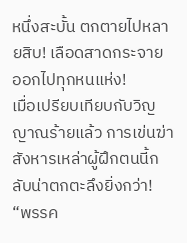หนึ่งสะบั้น ตกตายไปหลายสิบ! เลือดสาดกระจาย
ออกไปทุกหนแห่ง!
เมื่อเปรียบเทียบกับวิญญาณร้ายแล้ว การเข่นฆ่า
สังหารเหล่าผู้ฝึกตนนี้กลับน่าตกตะลึงยิ่งกว่า!
“พรรค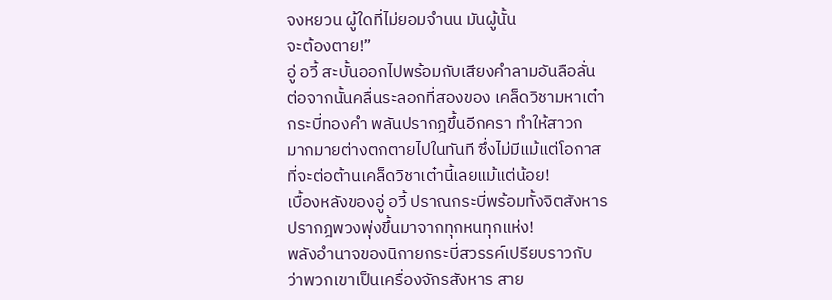จงหยวน ผู้ใดที่ไม่ยอมจำนน มันผู้นั้น
จะต้องตาย!”
อู่ อวี้ สะบั้นออกไปพร้อมกับเสียงคำลามอันลือลั่น
ต่อจากนั้นคลื่นระลอกที่สองของ เคล็ดวิชามหาเต๋า
กระบี่ทองคำ พลันปรากฎขึ้นอีกครา ทำให้สาวก
มากมายต่างตกตายไปในทันที ซึ่งไม่มีแม้แต่โอกาส
ที่จะต่อต้านเคล็ดวิชาเต๋านี้เลยแม้แต่น้อย!
เบื้องหลังของอู่ อวี้ ปราณกระบี่พร้อมทั้งจิตสังหาร
ปรากฎพวงพุ่งขึ้นมาจากทุกหนทุกแห่ง!
พลังอำนาจของนิกายกระบี่สวรรค์เปรียบราวกับ
ว่าพวกเขาเป็นเครื่องจักรสังหาร สาย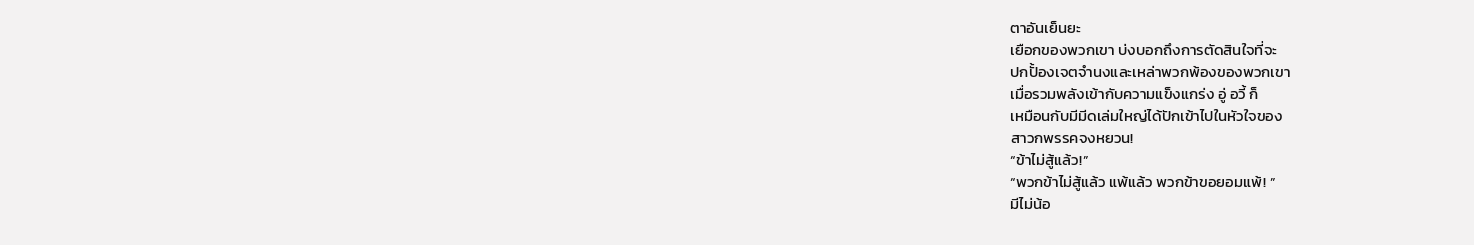ตาอันเย็นยะ
เยือกของพวกเขา บ่งบอกถึงการตัดสินใจที่จะ
ปกปั้องเจตจำนงและเหล่าพวกพ้องของพวกเขา
เมื่อรวมพลังเข้ากับความแข็งแกร่ง อู่ อวี้ ก็
เหมือนกับมีมีดเล่มใหญ่ได้ปักเข้าไปในหัวใจของ
สาวกพรรคจงหยวน!
“ข้าไม่สู้แล้ว!”
“พวกข้าไม่สู้แล้ว แพ้แล้ว พวกข้าขอยอมแพ้! ”
มีไม่น้อ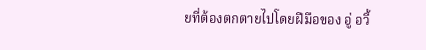ยที่ต้องตกตายไปโดยฝีมือของ อู่ อวี้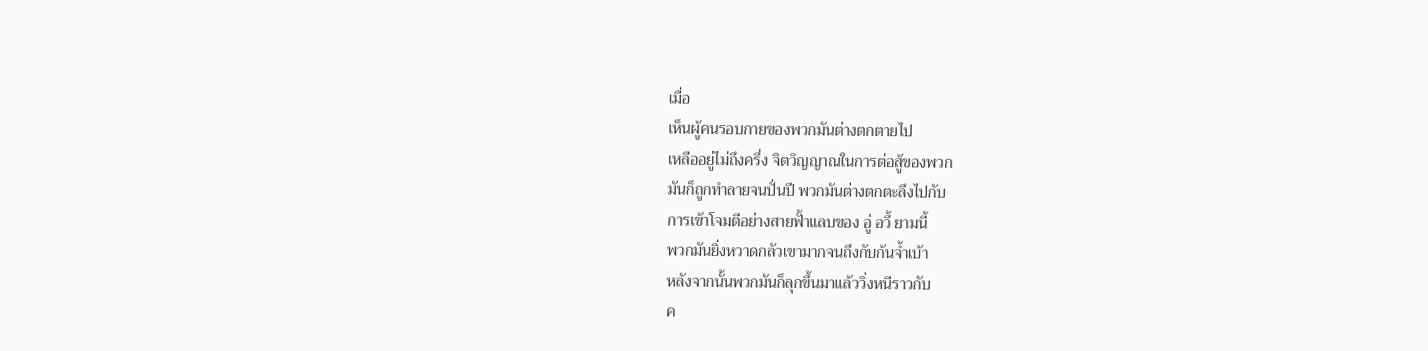เมื่อ
เห็นผู้คนรอบกายของพวกมันต่างตกตายไป
เหลืออยู่ไม่ถึงครึ่ง จิตวิญญาณในการต่อสู้ของพวก
มันก็ถูกทำลายจนปั่นปี พวกมันต่างตกตะลึงไปกับ
การเข้าโจมตีอย่างสายฟั้าแลบของ อู่ อวี้ ยามนี้
พวกมันยิ่งหวาดกลัวเขามากจนถึงกับก้นจ้ำเบ้า
หลังจากนั้นพวกมันก็ลุกขึ้นมาแล้ววิ่งหนีราวกับ
ค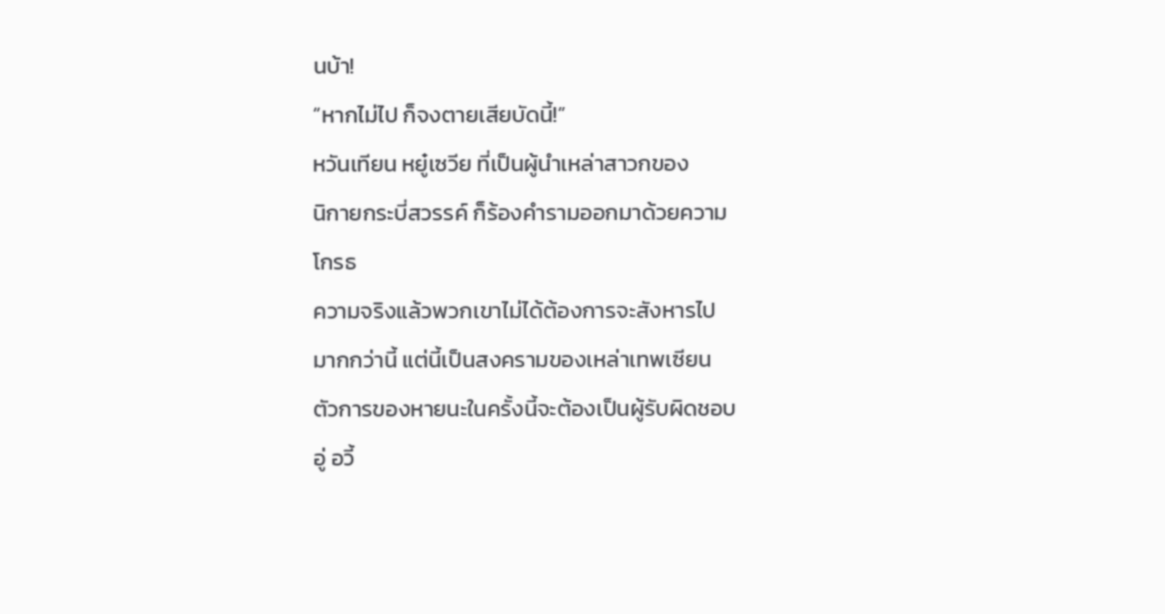นบ้า!
“หากไม่ไป ก็จงตายเสียบัดนี้!”
หวันเทียน หยู๋เซวีย ที่เป็นผู้นำเหล่าสาวกของ
นิกายกระบี่สวรรค์ ก็ร้องคำรามออกมาด้วยความ
โกรธ
ความจริงแล้วพวกเขาไม่ได้ต้องการจะสังหารไป
มากกว่านี้ แต่นี้เป็นสงครามของเหล่าเทพเซียน
ตัวการของหายนะในครั้งนี้จะต้องเป็นผู้รับผิดชอบ
อู่ อวี้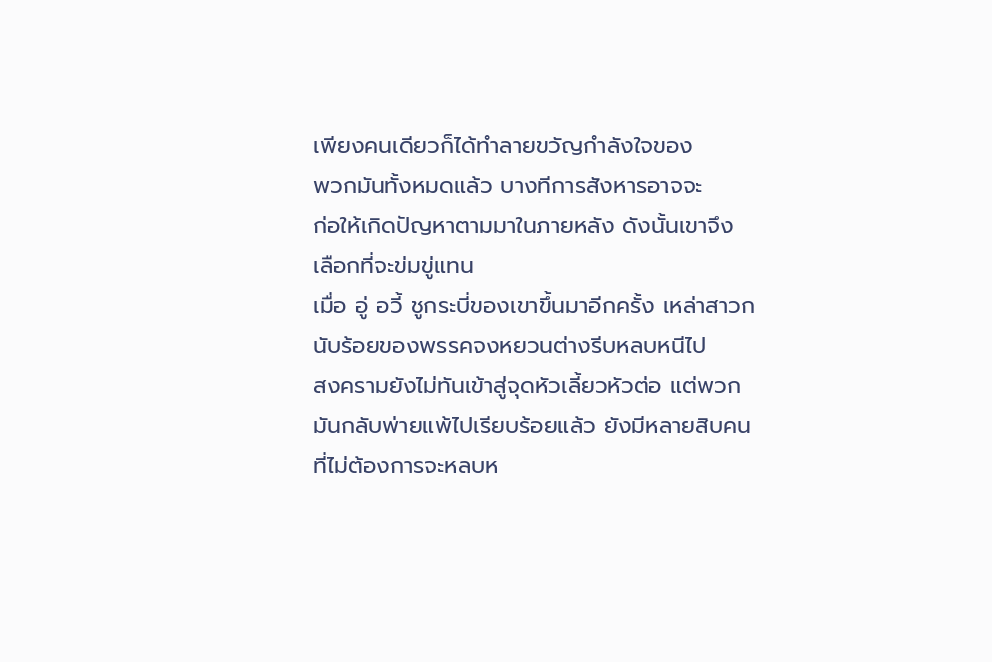เพียงคนเดียวก็ได้ทำลายขวัญกำลังใจของ
พวกมันทั้งหมดแล้ว บางทีการสังหารอาจจะ
ก่อให้เกิดปัญหาตามมาในภายหลัง ดังนั้นเขาจึง
เลือกที่จะข่มขู่แทน
เมื่อ อู่ อวี้ ชูกระบี่ของเขาขึ้นมาอีกครั้ง เหล่าสาวก
นับร้อยของพรรคจงหยวนต่างรีบหลบหนีไป
สงครามยังไม่ทันเข้าสู่จุดหัวเลี้ยวหัวต่อ แต่พวก
มันกลับพ่ายแพ้ไปเรียบร้อยแล้ว ยังมีหลายสิบคน
ที่ไม่ต้องการจะหลบห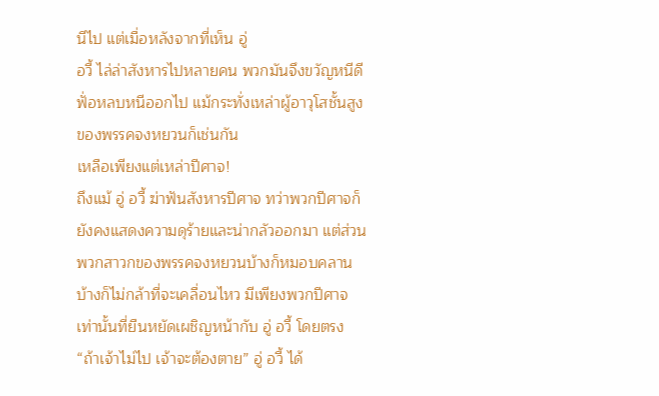นีไป แต่เมื่อหลังจากที่เห็น อู่
อวี้ ไล่ล่าสังหารไปหลายคน พวกมันจึงขวัญหนีดี
ฟั่อหลบหนีออกไป แม้กระทั่งเหล่าผู้อาวุโสชั้นสูง
ของพรรคจงหยวนก็เช่นกัน
เหลือเพียงแต่เหล่าปีศาจ!
ถึงแม้ อู่ อวี้ ฆ่าฟันสังหารปีศาจ ทว่าพวกปีศาจก็
ยังคงแสดงความดุร้ายและน่ากลัวออกมา แต่ส่วน
พวกสาวกของพรรคจงหยวนบ้างก็หมอบคลาน
บ้างก็ไม่กล้าที่จะเคลื่อนไหว มีเพียงพวกปีศาจ
เท่านั้นที่ยืนหยัดเผชิญหน้ากับ อู่ อวี้ โดยตรง
“ถ้าเจ้าไม่ไป เจ้าจะต้องตาย” อู่ อวี้ ได้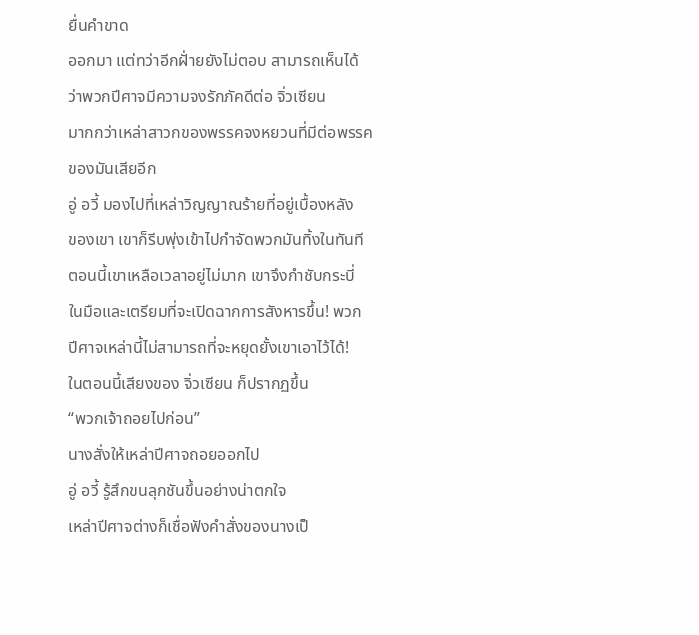ยื่นคำขาด
ออกมา แต่ทว่าอีกฝั่ายยังไม่ตอบ สามารถเห็นได้
ว่าพวกปีศาจมีความจงรักภัคดีต่อ จิ่วเซียน
มากกว่าเหล่าสาวกของพรรคจงหยวนที่มีต่อพรรค
ของมันเสียอีก
อู่ อวี้ มองไปที่เหล่าวิญญาณร้ายที่อยู่เบื้องหลัง
ของเขา เขาก็รีบพุ่งเข้าไปกำจัดพวกมันทิ้งในทันที
ตอนนี้เขาเหลือเวลาอยู่ไม่มาก เขาจึงกำชับกระบี่
ในมือและเตรียมที่จะเปิดฉากการสังหารขึ้น! พวก
ปีศาจเหล่านี้ไม่สามารถที่จะหยุดยั้งเขาเอาไว้ได้!
ในตอนนี้เสียงของ จิ่วเซียน ก็ปรากฏขึ้น
“พวกเจ้าถอยไปก่อน”
นางสั่งให้เหล่าปีศาจถอยออกไป
อู่ อวี้ รู้สึกขนลุกชันขึ้นอย่างน่าตกใจ
เหล่าปีศาจต่างก็เชื่อฟังคำสั่งของนางเป็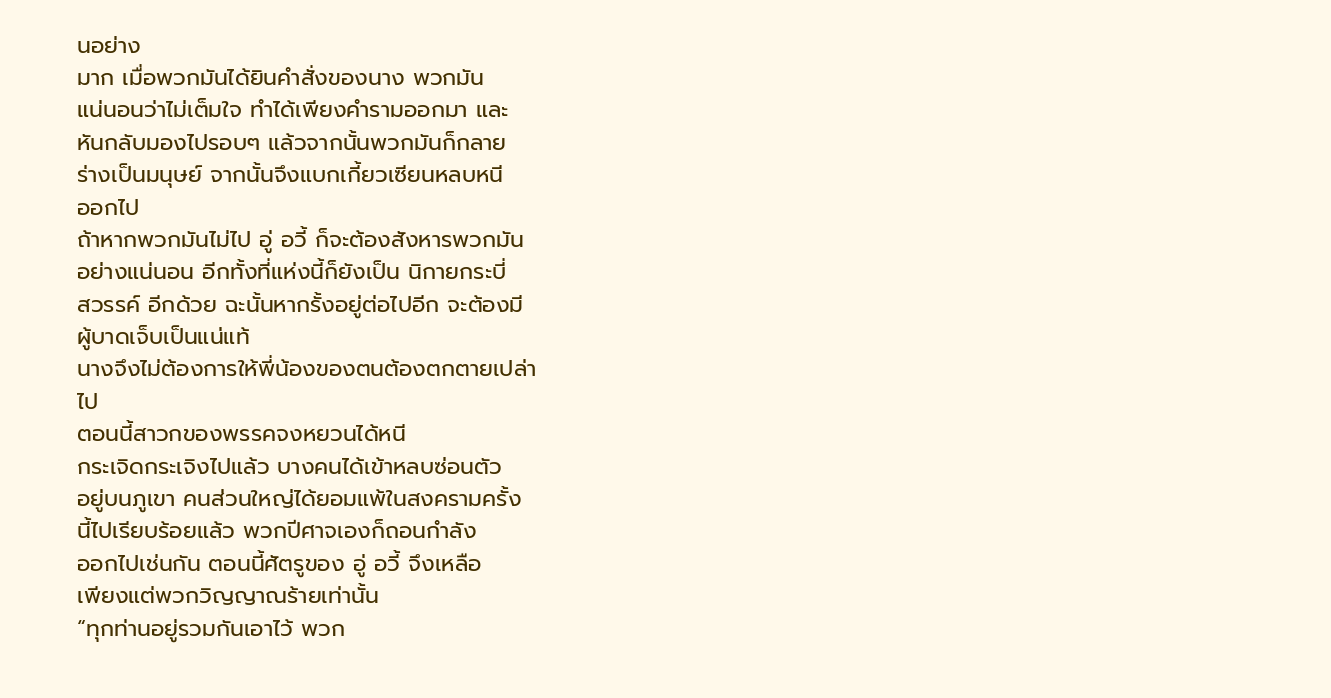นอย่าง
มาก เมื่อพวกมันได้ยินคำสั่งของนาง พวกมัน
แน่นอนว่าไม่เต็มใจ ทำได้เพียงคำรามออกมา และ
หันกลับมองไปรอบๆ แล้วจากนั้นพวกมันก็กลาย
ร่างเป็นมนุษย์ จากนั้นจึงแบกเกี้ยวเซียนหลบหนี
ออกไป
ถ้าหากพวกมันไม่ไป อู่ อวี้ ก็จะต้องสังหารพวกมัน
อย่างแน่นอน อีกทั้งที่แห่งนี้ก็ยังเป็น นิกายกระบี่
สวรรค์ อีกด้วย ฉะนั้นหากรั้งอยู่ต่อไปอีก จะต้องมี
ผู้บาดเจ็บเป็นแน่แท้
นางจึงไม่ต้องการให้พี่น้องของตนต้องตกตายเปล่า
ไป
ตอนนี้สาวกของพรรคจงหยวนได้หนี
กระเจิดกระเจิงไปแล้ว บางคนได้เข้าหลบซ่อนตัว
อยู่บนภูเขา คนส่วนใหญ่ได้ยอมแพ้ในสงครามครั้ง
นี้ไปเรียบร้อยแล้ว พวกปีศาจเองก็ถอนกำลัง
ออกไปเช่นกัน ตอนนี้ศัตรูของ อู่ อวี้ จึงเหลือ
เพียงแต่พวกวิญญาณร้ายเท่านั้น
“ทุกท่านอยู่รวมกันเอาไว้ พวก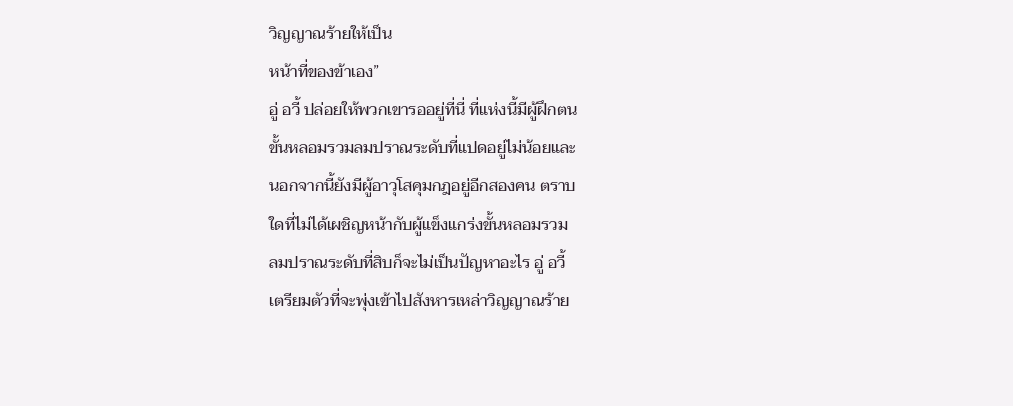วิญญาณร้ายให้เป็น
หน้าที่ของข้าเอง”
อู่ อวี้ ปล่อยให้พวกเขารออยู่ที่นี่ ที่แห่งนี้มีผู้ฝึกตน
ขั้นหลอมรวมลมปราณระดับที่แปดอยู่ไม่น้อยและ
นอกจากนี้ยังมีผู้อาวุโสคุมกฎอยู่อีกสองคน ตราบ
ใดที่ไม่ได้เผชิญหน้ากับผู้แข็งแกร่งขั้นหลอมรวม
ลมปราณระดับที่สิบก็จะไม่เป็นปัญหาอะไร อู่ อวี้
เตรียมตัวที่จะพุ่งเข้าไปสังหารเหล่าวิญญาณร้าย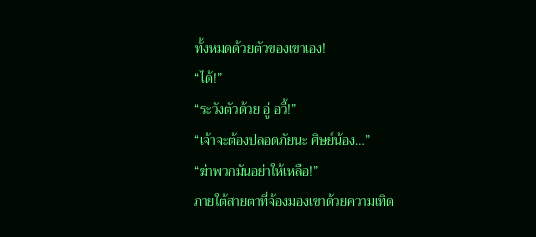ทั้งหมดด้วยตัวของเขาเอง!
“ได้!”
“ระวังตัวด้วย อู่ อวี้!”
“เจ้าจะต้องปลอดภัยนะ ศิษย์น้อง…”
“ฆ่าพวกมันอย่าให้เหลือ!”
ภายใต้สายตาที่จ้องมองเขาด้วยความเทิด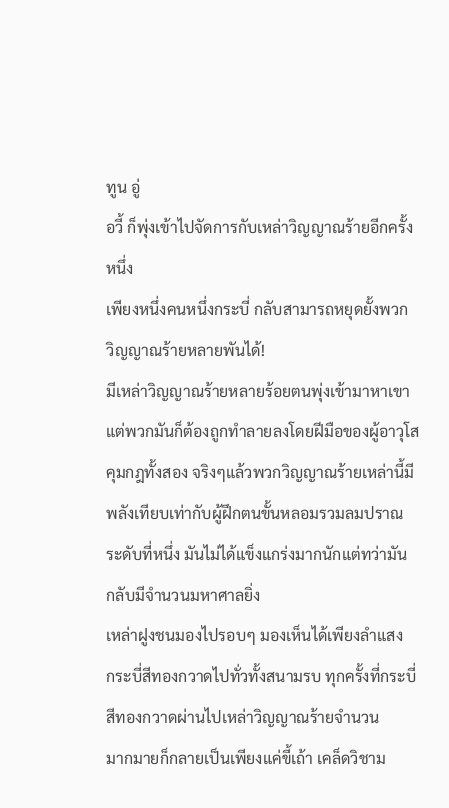ทูน อู่
อวี้ ก็พุ่งเข้าไปจัดการกับเหล่าวิญญาณร้ายอีกครั้ง
หนึ่ง
เพียงหนึ่งคนหนึ่งกระบี่ กลับสามารถหยุดยั้งพวก
วิญญาณร้ายหลายพันได้!
มีเหล่าวิญญาณร้ายหลายร้อยตนพุ่งเข้ามาหาเขา
แต่พวกมันก็ต้องถูกทำลายลงโดยฝีมือของผู้อาวุโส
คุมกฎทั้งสอง จริงๆแล้วพวกวิญญาณร้ายเหล่านี้มี
พลังเทียบเท่ากับผู้ฝึกตนขั้นหลอมรวมลมปราณ
ระดับที่หนึ่ง มันไม่ได้แข็งแกร่งมากนักแต่ทว่ามัน
กลับมีจำนวนมหาศาลยิ่ง
เหล่าฝูงชนมองไปรอบๆ มองเห็นได้เพียงลำแสง
กระบี่สีทองกวาดไปทั่วทั้งสนามรบ ทุกครั้งที่กระบี่
สีทองกวาดผ่านไปเหล่าวิญญาณร้ายจำนวน
มากมายก็กลายเป็นเพียงแค่ขี้เถ้า เคล็ดวิชาม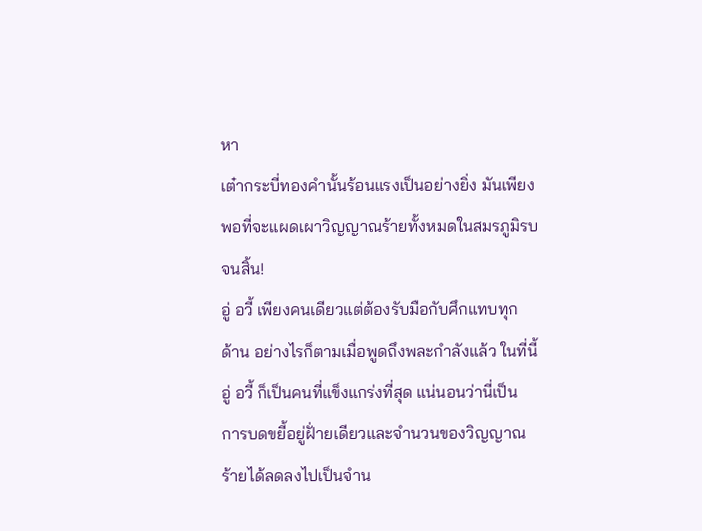หา
เต๋ากระบี่ทองคำนั้นร้อนแรงเป็นอย่างยิ่ง มันเพียง
พอที่จะแผดเผาวิญญาณร้ายทั้งหมดในสมรภูมิรบ
จนสิ้น!
อู่ อวี้ เพียงคนเดียวแต่ต้องรับมือกับศึกแทบทุก
ด้าน อย่างไรก็ตามเมื่อพูดถึงพละกำลังแล้ว ในที่นี้
อู่ อวี้ ก็เป็นคนที่แข็งแกร่งที่สุด แน่นอนว่านี่เป็น
การบดขยี้อยู่ฝั่ายเดียวและจำนวนของวิญญาณ
ร้ายได้ลดลงไปเป็นจำน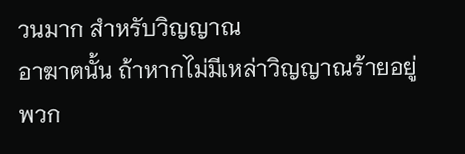วนมาก สำหรับวิญญาณ
อาฆาตนั้น ถ้าหากไม่มีเหล่าวิญญาณร้ายอยู่พวก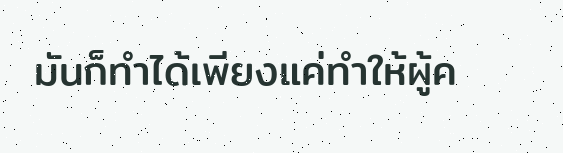มันก็ทำได้เพียงแค่ทำให้ผู้ค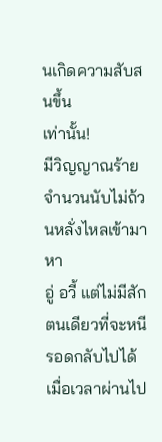นเกิดความสับสนขึ้น
เท่านั้น!
มีวิญญาณร้ายจำนวนนับไม่ถ้วนหลั่งไหลเข้ามาหา
อู่ อวี้ แต่ไม่มีสักตนเดียวที่จะหนีรอดกลับไปได้
เมื่อเวลาผ่านไป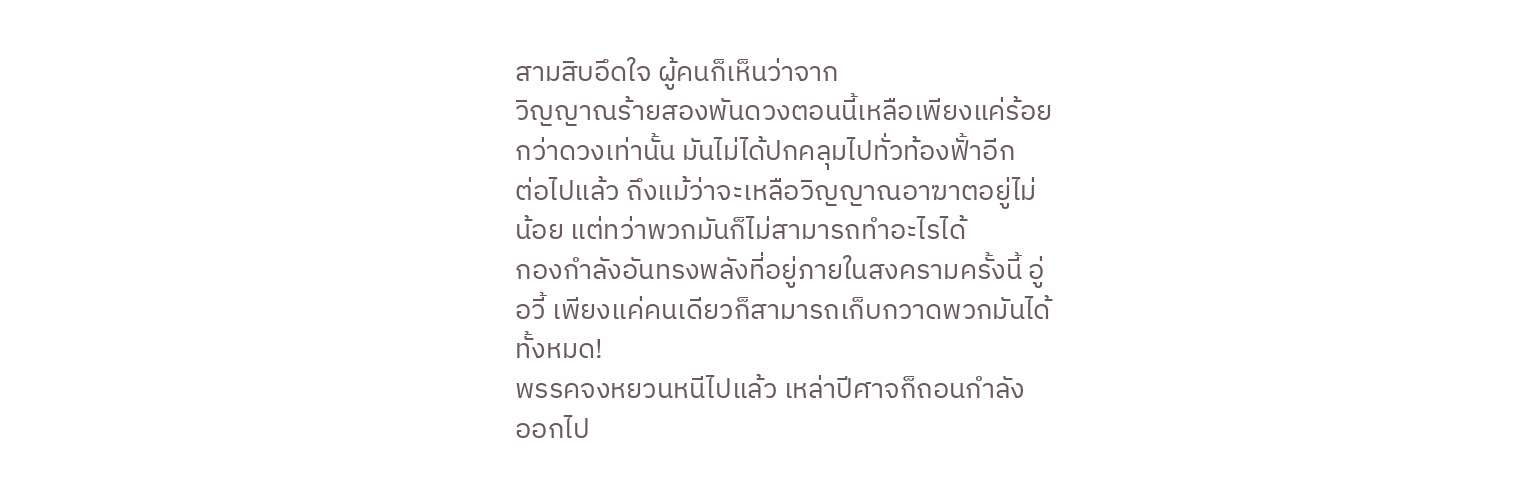สามสิบอึดใจ ผู้คนก็เห็นว่าจาก
วิญญาณร้ายสองพันดวงตอนนี้เหลือเพียงแค่ร้อย
กว่าดวงเท่านั้น มันไม่ได้ปกคลุมไปทั่วท้องฟั้าอีก
ต่อไปแล้ว ถึงแม้ว่าจะเหลือวิญญาณอาฆาตอยู่ไม่
น้อย แต่ทว่าพวกมันก็ไม่สามารถทำอะไรได้
กองกำลังอันทรงพลังที่อยู่ภายในสงครามครั้งนี้ อู่
อวี้ เพียงแค่คนเดียวก็สามารถเก็บกวาดพวกมันได้
ทั้งหมด!
พรรคจงหยวนหนีไปแล้ว เหล่าปีศาจก็ถอนกำลัง
ออกไป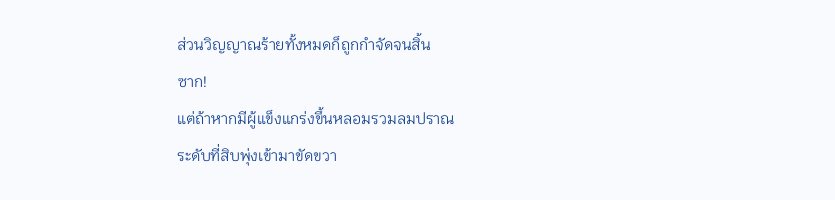ส่วนวิญญาณร้ายทั้งหมดก็ถูกกำจัดจนสิ้น
ซาก!
แต่ถ้าหากมีผู้แข็งแกร่งขึ้นหลอมรวมลมปราณ
ระดับที่สิบพุ่งเข้ามาขัดขวา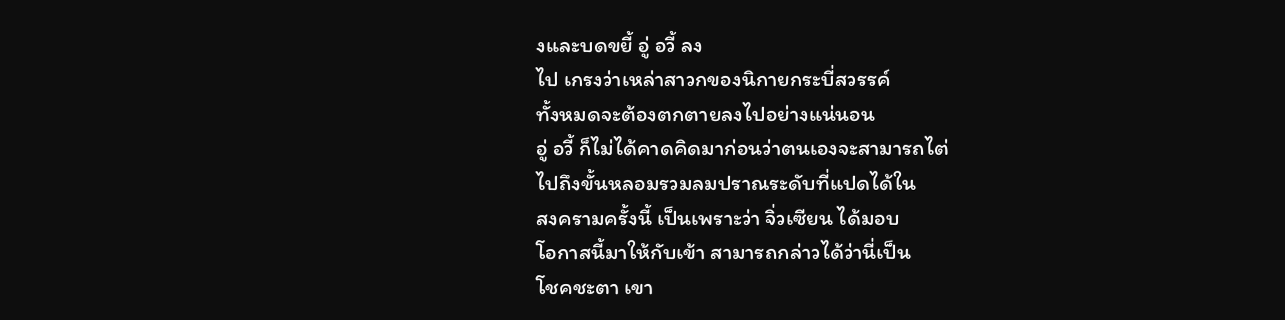งและบดขยี้ อู่ อวี้ ลง
ไป เกรงว่าเหล่าสาวกของนิกายกระบี่สวรรค์
ทั้งหมดจะต้องตกตายลงไปอย่างแน่นอน
อู่ อวี้ ก็ไม่ได้คาดคิดมาก่อนว่าตนเองจะสามารถไต่
ไปถึงขั้นหลอมรวมลมปราณระดับที่แปดได้ใน
สงครามครั้งนี้ เป็นเพราะว่า จิ่วเซียน ได้มอบ
โอกาสนี้มาให้กับเข้า สามารถกล่าวได้ว่านี่เป็น
โชคชะตา เขา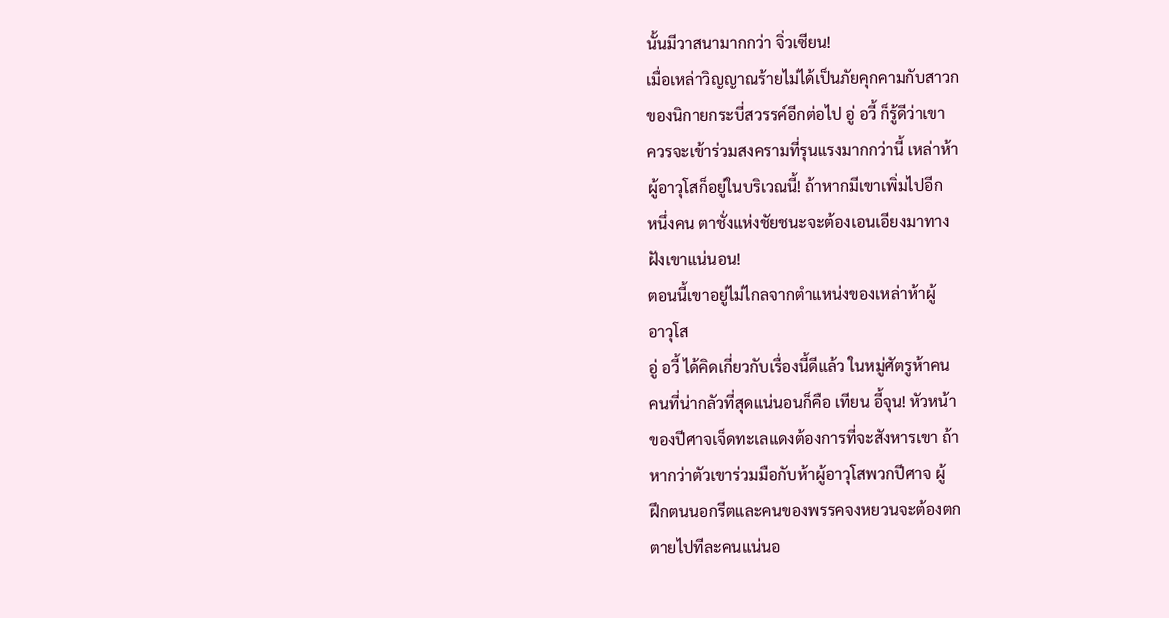นั้นมีวาสนามากกว่า จิ่วเซียน!
เมื่อเหล่าวิญญาณร้ายไม่ได้เป็นภัยคุกคามกับสาวก
ของนิกายกระบี่สวรรค์อีกต่อไป อู่ อวี้ ก็รู้ดีว่าเขา
ควรจะเข้าร่วมสงครามที่รุนแรงมากกว่านี้ เหล่าห้า
ผู้อาวุโสก็อยู่ในบริเวณนี้! ถ้าหากมีเขาเพิ่มไปอีก
หนึ่งคน ตาชั่งแห่งชัยชนะจะต้องเอนเอียงมาทาง
ฝังเขาแน่นอน!
ตอนนี้เขาอยู่ไม่ไกลจากตำแหน่งของเหล่าห้าผู้
อาวุโส
อู่ อวี้ ได้คิดเกี่ยวกับเรื่องนี้ดีแล้ว ในหมู่ศัตรูห้าคน
คนที่น่ากลัวที่สุดแน่นอนก็คือ เทียน อี้จุน! หัวหน้า
ของปีศาจเจ็ดทะเลแดงต้องการที่จะสังหารเขา ถ้า
หากว่าตัวเขาร่วมมือกับห้าผู้อาวุโสพวกปีศาจ ผู้
ฝึกตนนอกรีตและคนของพรรคจงหยวนจะต้องตก
ตายไปทีละคนแน่นอ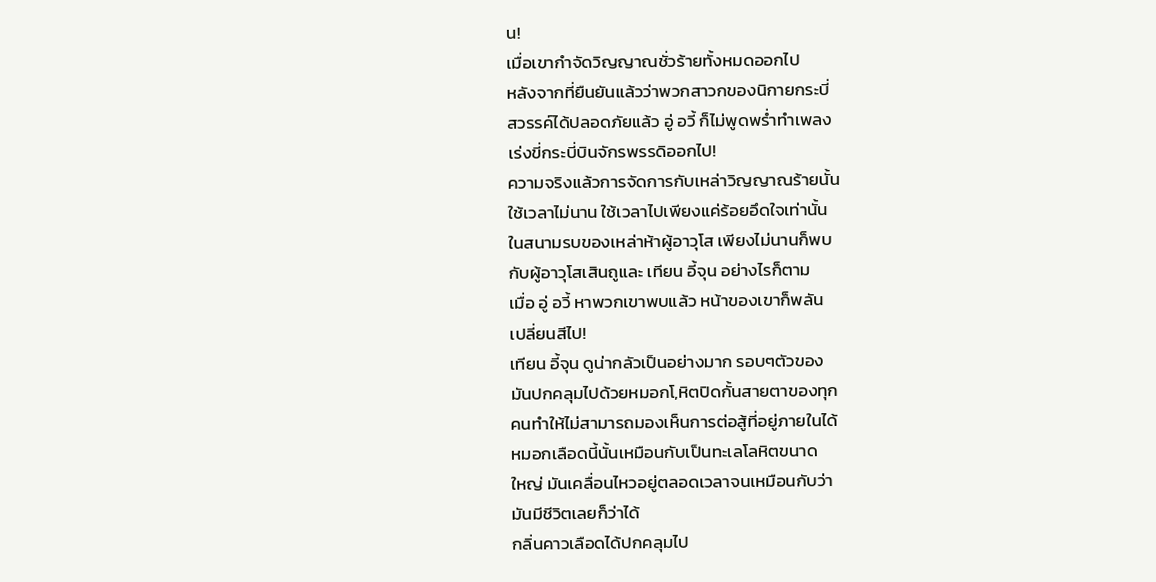น!
เมื่อเขากำจัดวิญญาณชั่วร้ายทั้งหมดออกไป
หลังจากที่ยืนยันแล้วว่าพวกสาวกของนิกายกระบี่
สวรรค์ได้ปลอดภัยแล้ว อู่ อวี้ ก็ไม่พูดพร่ำทำเพลง
เร่งขี่กระบี่บินจักรพรรดิออกไป!
ความจริงแล้วการจัดการกับเหล่าวิญญาณร้ายนั้น
ใช้เวลาไม่นาน ใช้เวลาไปเพียงแค่ร้อยอึดใจเท่านั้น
ในสนามรบของเหล่าห้าผู้อาวุโส เพียงไม่นานก็พบ
กับผู้อาวุโสเสินถูและ เทียน อี้จุน อย่างไรก็ตาม
เมื่อ อู่ อวี้ หาพวกเขาพบแล้ว หน้าของเขาก็พลัน
เปลี่ยนสีไป!
เทียน อี้จุน ดูน่ากลัวเป็นอย่างมาก รอบๆตัวของ
มันปกคลุมไปด้วยหมอกโ,หิตปิดกั้นสายตาของทุก
คนทำให้ไม่สามารถมองเห็นการต่อสู้ที่อยู่ภายในได้
หมอกเลือดนี้นั้นเหมือนกับเป็นทะเลโลหิตขนาด
ใหญ่ มันเคลื่อนไหวอยู่ตลอดเวลาจนเหมือนกับว่า
มันมีชีวิตเลยก็ว่าได้
กลิ่นคาวเลือดได้ปกคลุมไป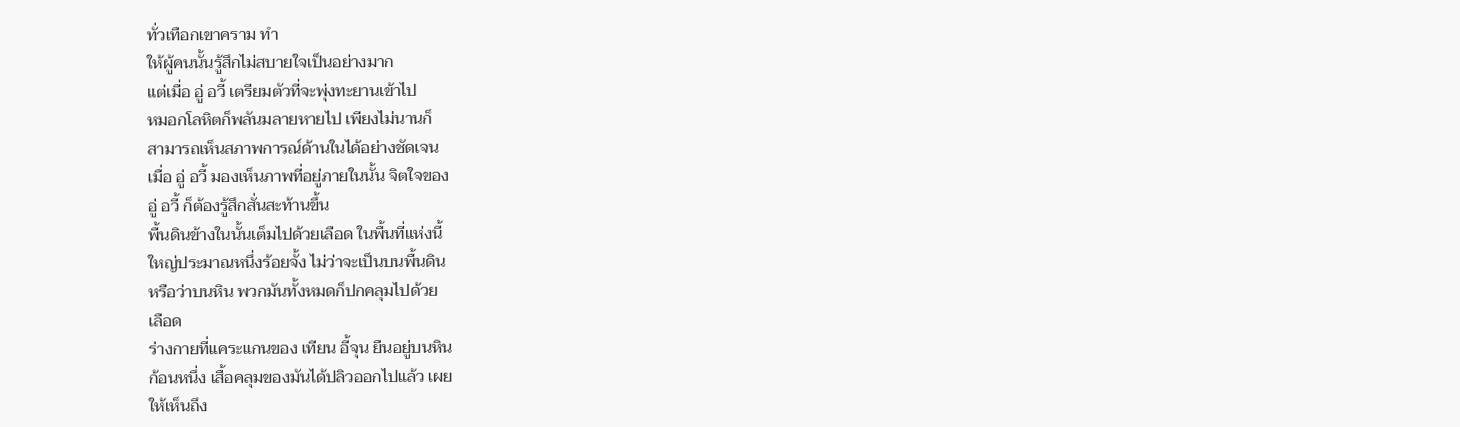ทั่วเทือกเขาคราม ทำ
ให้ผู้คนนั้นรู้สึกไม่สบายใจเป็นอย่างมาก
แต่เมื่อ อู่ อวี้ เตรียมตัวที่จะพุ่งทะยานเข้าไป
หมอกโลหิตก็พลันมลายหายไป เพียงไม่นานก็
สามารถเห็นสภาพการณ์ด้านในได้อย่างชัดเจน
เมื่อ อู่ อวี้ มองเห็นภาพที่อยู่ภายในนั้น จิตใจของ
อู่ อวี้ ก็ต้องรู้สึกสั่นสะท้านขึ้น
พื้นดินข้างในนั้นเต็มไปด้วยเลือด ในพื้นที่แห่งนี้
ใหญ่ประมาณหนึ่งร้อยจั้ง ไม่ว่าจะเป็นบนพื้นดิน
หรือว่าบนหิน พวกมันทั้งหมดก็ปกคลุมไปด้วย
เลือด
ร่างกายที่แคระแกนของ เทียน อี้จุน ยืนอยู่บนหิน
ก้อนหนึ่ง เสื้อคลุมของมันได้ปลิวออกไปแล้ว เผย
ให้เห็นถึง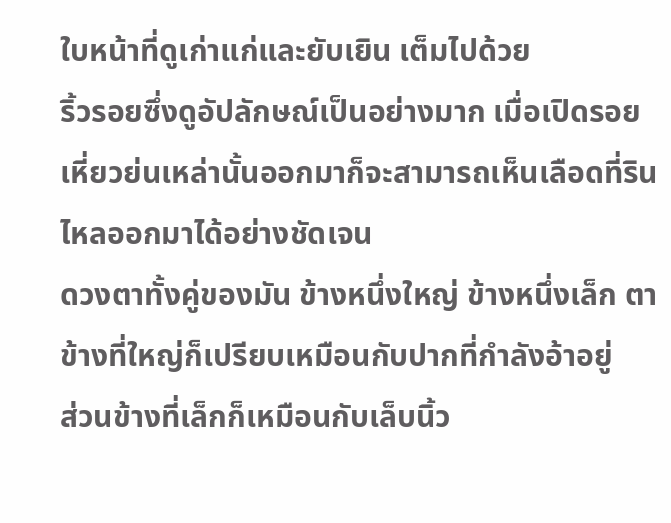ใบหน้าที่ดูเก่าแก่และยับเยิน เต็มไปด้วย
ริ้วรอยซึ่งดูอัปลักษณ์เป็นอย่างมาก เมื่อเปิดรอย
เหี่ยวย่นเหล่านั้นออกมาก็จะสามารถเห็นเลือดที่ริน
ไหลออกมาได้อย่างชัดเจน
ดวงตาทั้งคู่ของมัน ข้างหนึ่งใหญ่ ข้างหนึ่งเล็ก ตา
ข้างที่ใหญ่ก็เปรียบเหมือนกับปากที่กำลังอ้าอยู่
ส่วนข้างที่เล็กก็เหมือนกับเล็บนิ้ว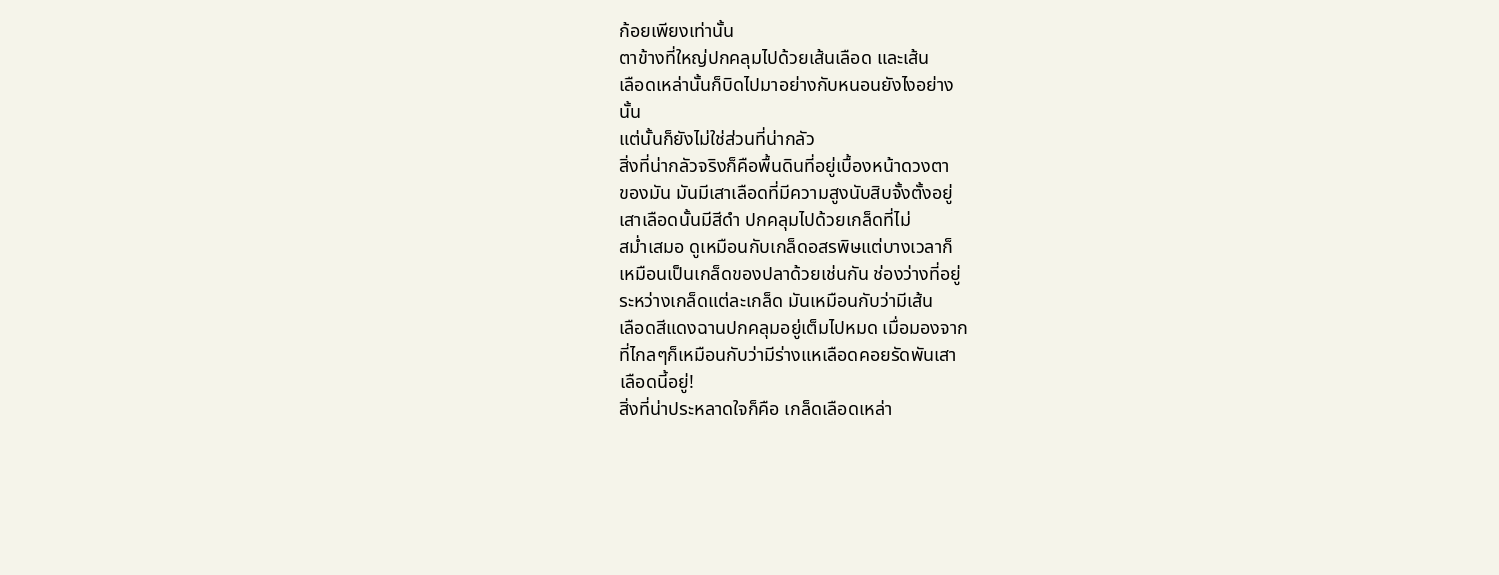ก้อยเพียงเท่านั้น
ตาข้างที่ใหญ่ปกคลุมไปด้วยเส้นเลือด และเส้น
เลือดเหล่านั้นก็บิดไปมาอย่างกับหนอนยังไงอย่าง
นั้น
แต่นั้นก็ยังไม่ใช่ส่วนที่น่ากลัว
สิ่งที่น่ากลัวจริงก็คือพื้นดินที่อยู่เบื้องหน้าดวงตา
ของมัน มันมีเสาเลือดที่มีความสูงนับสิบจั้งตั้งอยู่
เสาเลือดนั้นมีสีดำ ปกคลุมไปด้วยเกล็ดที่ไม่
สม่ำเสมอ ดูเหมือนกับเกล็ดอสรพิษแต่บางเวลาก็
เหมือนเป็นเกล็ดของปลาด้วยเช่นกัน ช่องว่างที่อยู่
ระหว่างเกล็ดแต่ละเกล็ด มันเหมือนกับว่ามีเส้น
เลือดสีแดงฉานปกคลุมอยู่เต็มไปหมด เมื่อมองจาก
ที่ไกลๆก็เหมือนกับว่ามีร่างแหเลือดคอยรัดพันเสา
เลือดนี้อยู่!
สิ่งที่น่าประหลาดใจก็คือ เกล็ดเลือดเหล่า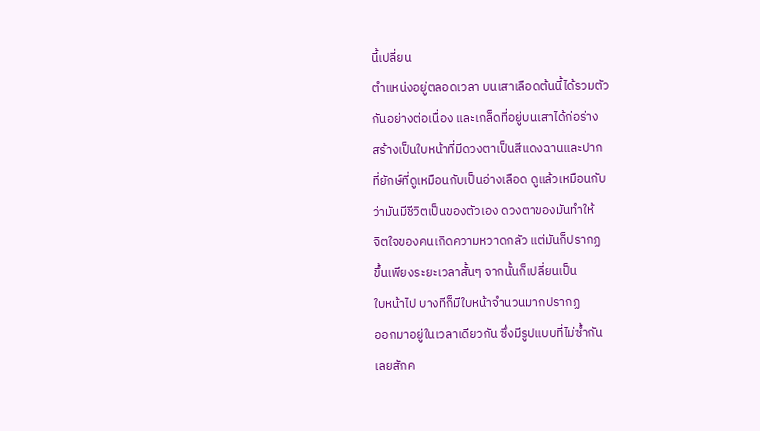นี้เปลี่ยน
ตำแหน่งอยู่ตลอดเวลา บนเสาเลือดต้นนี้ได้รวมตัว
กันอย่างต่อเนื่อง และเกล็ดที่อยู่บนเสาได้ก่อร่าง
สร้างเป็นใบหน้าที่มีดวงตาเป็นสีแดงฉานและปาก
ที่ยักษ์ที่ดูเหมือนกับเป็นอ่างเลือด ดูแล้วเหมือนกับ
ว่ามันมีชีวิตเป็นของตัวเอง ดวงตาของมันทำให้
จิตใจของคนเกิดความหวาดกลัว แต่มันก็ปรากฏ
ขึ้นเพียงระยะเวลาสั้นๆ จากนั้นก็เปลี่ยนเป็น
ใบหน้าไป บางทีก็มีใบหน้าจำนวนมากปรากฏ
ออกมาอยู่ในเวลาเดียวกัน ซึ่งมีรูปแบบที่ไม่ซ้ำกัน
เลยสักค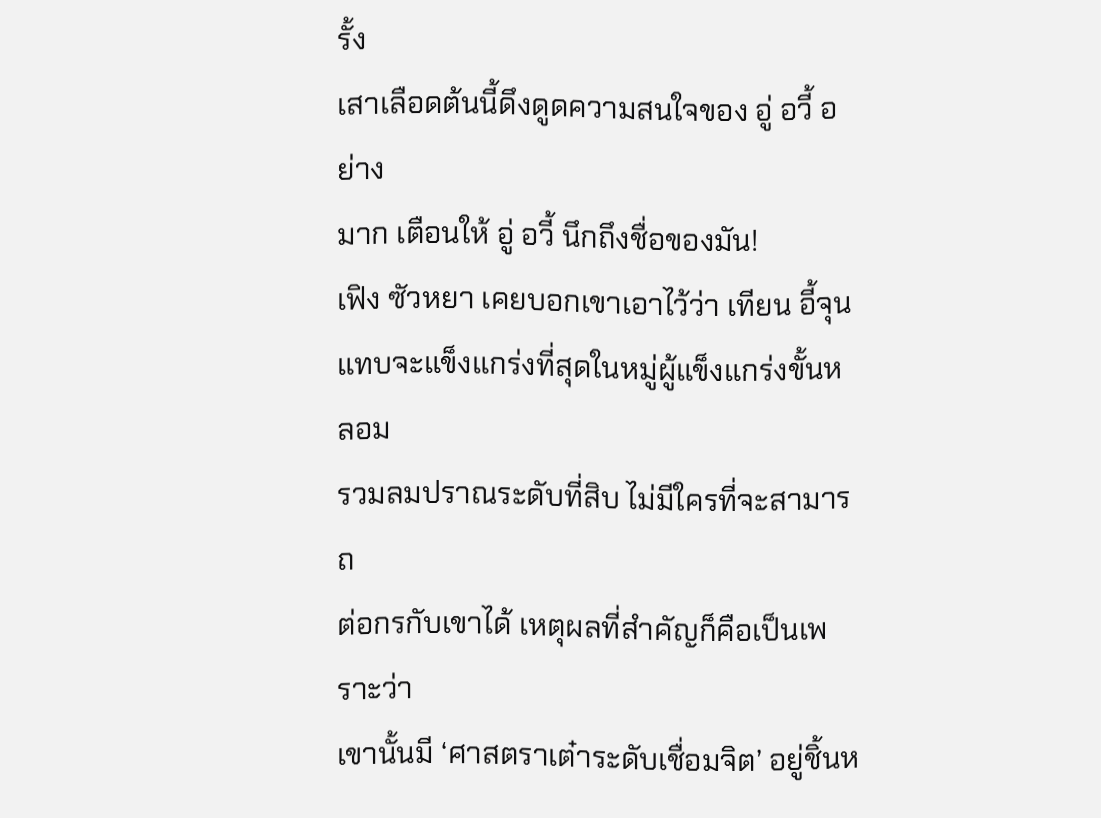รั้ง
เสาเลือดต้นนี้ดึงดูดความสนใจของ อู่ อวี้ อย่าง
มาก เตือนให้ อู่ อวี้ นึกถึงชื่อของมัน!
เฟิง ซัวหยา เคยบอกเขาเอาไว้ว่า เทียน อี้จุน
แทบจะแข็งแกร่งที่สุดในหมู่ผู้แข็งแกร่งขั้นหลอม
รวมลมปราณระดับที่สิบ ไม่มีใครที่จะสามารถ
ต่อกรกับเขาได้ เหตุผลที่สำคัญก็คือเป็นเพราะว่า
เขานั้นมี ‘ศาสตราเต๋าระดับเชื่อมจิต’ อยู่ชิ้นห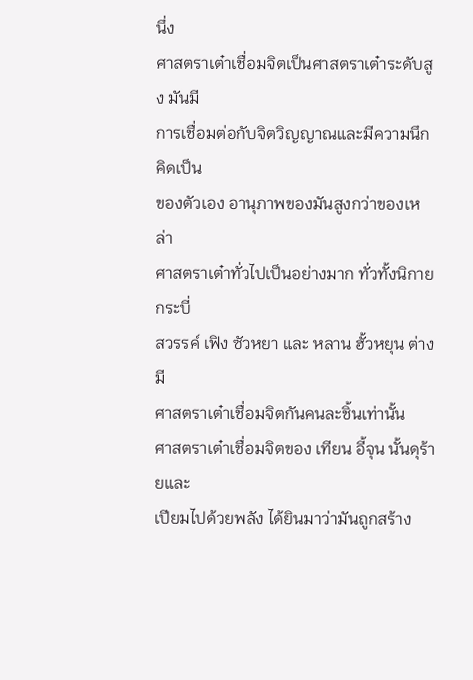นึ่ง
ศาสตราเต๋าเชื่อมจิตเป็นศาสตราเต๋าระดับสูง มันมี
การเชื่อมต่อกับจิตวิญญาณและมีความนึกคิดเป็น
ของตัวเอง อานุภาพของมันสูงกว่าของเหล่า
ศาสตราเต๋าทั่วไปเป็นอย่างมาก ทั่วทั้งนิกายกระบี่
สวรรค์ เฟิง ซัวหยา และ หลาน ฮั้วหยุน ต่างมี
ศาสตราเต๋าเชื่อมจิตกันคนละชิ้นเท่านั้น
ศาสตราเต๋าเชื่อมจิตของ เทียน อี้จุน นั้นดุร้ายและ
เปียมไปด้วยพลัง ได้ยินมาว่ามันถูกสร้าง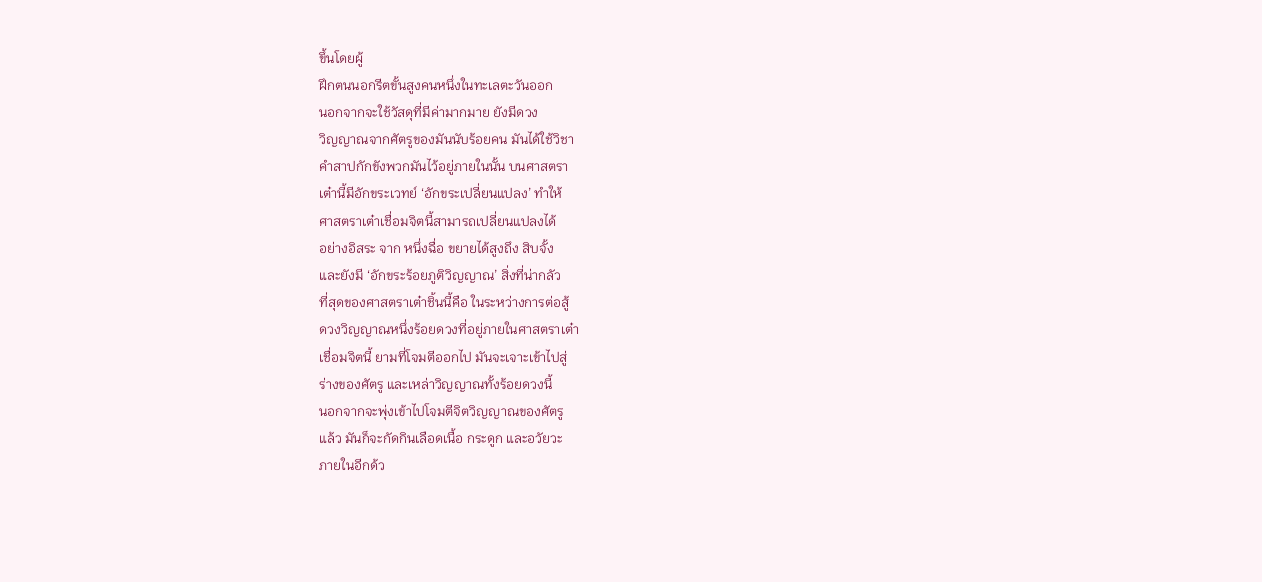ขึ้นโดยผู้
ฝึกตนนอกรีตขั้นสูงคนหนึ่งในทะเลตะวันออก
นอกจากจะใช้วัสดุที่มีค่ามากมาย ยังมีดวง
วิญญาณจากศัตรูของมันนับร้อยคน มันได้ใช้วิชา
คำสาปกักขังพวกมันไว้อยู่ภายในนั้น บนศาสตรา
เต๋านี้มีอักขระเวทย์ ‘อักขระเปลี่ยนแปลง’ ทำให้
ศาสตราเต๋าเชื่อมจิตนี้สามารถเปลี่ยนแปลงได้
อย่างอิสระ จาก หนึ่งฉื่อ ขยายได้สูงถึง สิบจั้ง
และยังมี ‘อักขระร้อยภูติวิญญาณ’ สิ่งที่น่ากลัว
ที่สุดของศาสตราเต๋าชิ้นนี้คือ ในระหว่างการต่อสู้
ดวงวิญญาณหนึ่งร้อยดวงที่อยู่ภายในศาสตราเต๋า
เชื่อมจิตนี้ ยามที่โจมตีออกไป มันจะเจาะเข้าไปสู่
ร่างของศัตรู และเหล่าวิญญาณทั้งร้อยดวงนี้
นอกจากจะพุ่งเข้าไปโจมตีจิตวิญญาณของศัตรู
แล้ว มันก็จะกัดกินเลือดเนื้อ กระดูก และอวัยวะ
ภายในอีกด้ว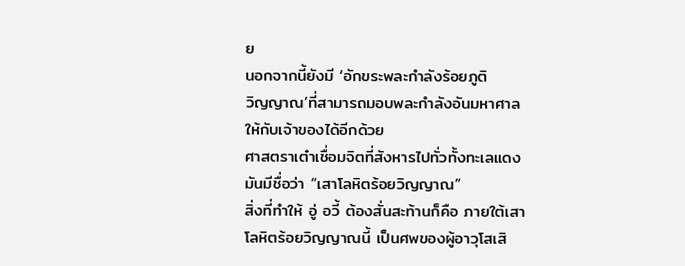ย
นอกจากนี้ยังมี ‘อักขระพละกำลังร้อยภูติ
วิญญาณ’ที่สามารถมอบพละกำลังอันมหาศาล
ให้กับเจ้าของได้อีกด้วย
ศาสตราเต๋าเชื่อมจิตที่สังหารไปทั่วทั้งทะเลแดง
มันมีชื่อว่า “เสาโลหิตร้อยวิญญาณ”
สิ่งที่ทำให้ อู่ อวี้ ต้องสั่นสะท้านก็คือ ภายใต้เสา
โลหิตร้อยวิญญาณนี้ เป็นศพของผู้อาวุโสเสิ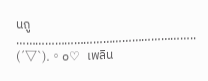นถู
………………………………………………..
(´▽`).。o♡ เพลิน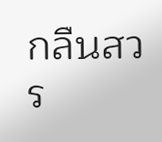กลืนสวร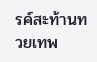รค์สะท้านทวยเทพ